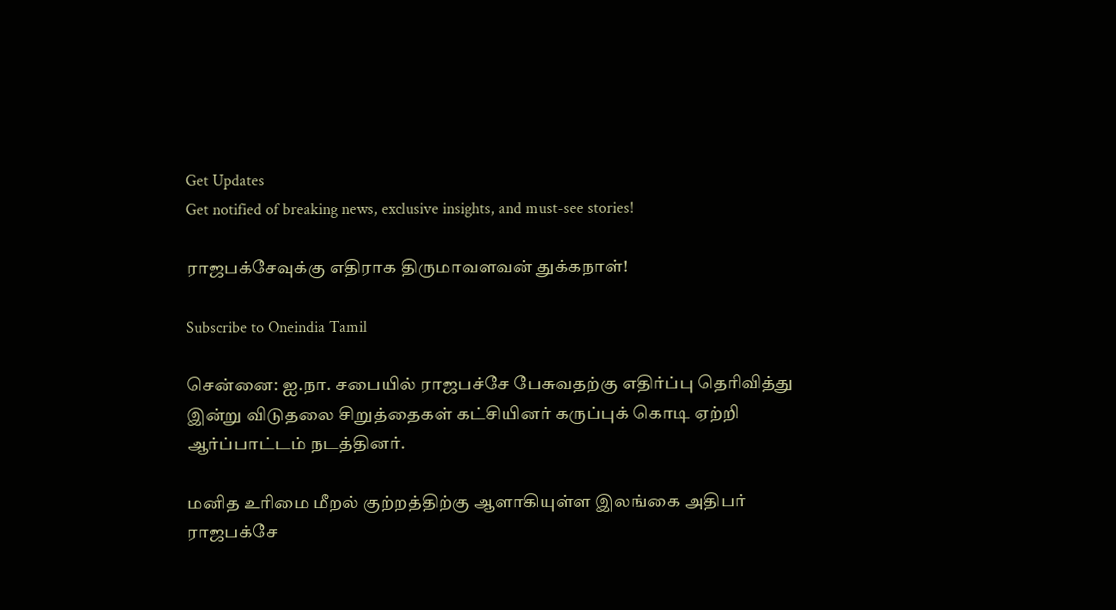Get Updates
Get notified of breaking news, exclusive insights, and must-see stories!

ராஜபக்சேவுக்கு எதிராக திருமாவளவன் துக்கநாள்!

Subscribe to Oneindia Tamil

சென்னை: ஐ.நா. சபையில் ராஜபச்சே பேசுவதற்கு எதிர்ப்பு தெரிவித்து இன்று விடுதலை சிறுத்தைகள் கட்சியினர் கருப்புக் கொடி ஏற்றி ஆர்ப்பாட்டம் நடத்தினர்.

மனித உரிமை மீறல் குற்றத்திற்கு ஆளாகியுள்ள இலங்கை அதிபர் ராஜபக்சே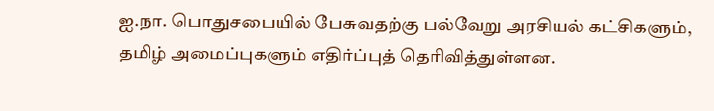ஐ.நா. பொதுசபையில் பேசுவதற்கு பல்வேறு அரசியல் கட்சிகளும், தமிழ் அமைப்புகளும் எதிர்ப்புத் தெரிவித்துள்ளன.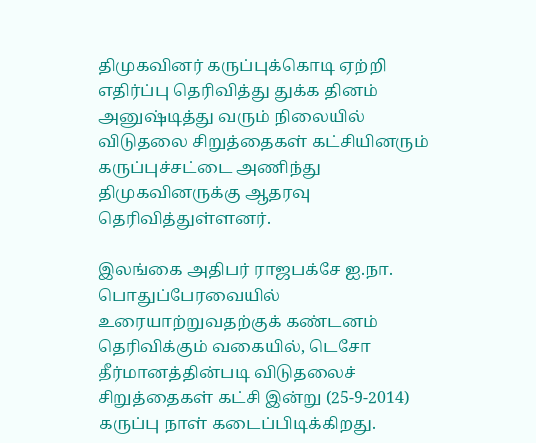திமுகவினர் கருப்புக்கொடி ஏற்றி எதிர்ப்பு தெரிவித்து துக்க தினம் அனுஷ்டித்து வரும் நிலையில் விடுதலை சிறுத்தைகள் கட்சியினரும் கருப்புச்சட்டை அணிந்து திமுகவினருக்கு ஆதரவு தெரிவித்துள்ளனர்.

இலங்கை அதிபர் ராஜபக்சே ஐ.நா. பொதுப்பேரவையில் உரையாற்றுவதற்குக் கண்டனம் தெரிவிக்கும் வகையில், டெசோ தீர்மானத்தின்படி விடுதலைச் சிறுத்தைகள் கட்சி இன்று (25-9-2014) கருப்பு நாள் கடைப்பிடிக்கிறது.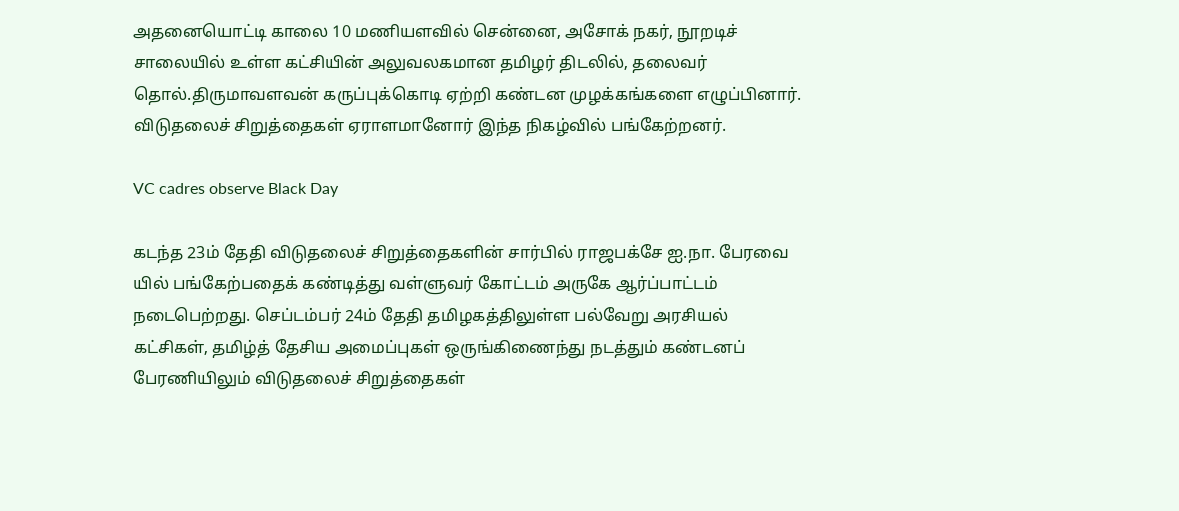அதனையொட்டி காலை 10 மணியளவில் சென்னை, அசோக் நகர், நூறடிச் சாலையில் உள்ள கட்சியின் அலுவலகமான தமிழர் திடலில், தலைவர் தொல்.திருமாவளவன் கருப்புக்கொடி ஏற்றி கண்டன முழக்கங்களை எழுப்பினார். விடுதலைச் சிறுத்தைகள் ஏராளமானோர் இந்த நிகழ்வில் பங்கேற்றனர்.

VC cadres observe Black Day

கடந்த 23ம் தேதி விடுதலைச் சிறுத்தைகளின் சார்பில் ராஜபக்சே ஐ.நா. பேரவை யில் பங்கேற்பதைக் கண்டித்து வள்ளுவர் கோட்டம் அருகே ஆர்ப்பாட்டம் நடைபெற்றது. செப்டம்பர் 24ம் தேதி தமிழகத்திலுள்ள பல்வேறு அரசியல் கட்சிகள், தமிழ்த் தேசிய அமைப்புகள் ஒருங்கிணைந்து நடத்தும் கண்டனப் பேரணியிலும் விடுதலைச் சிறுத்தைகள்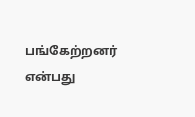பங்கேற்றனர் என்பது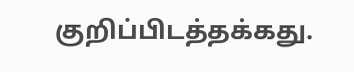குறிப்பிடத்தக்கது.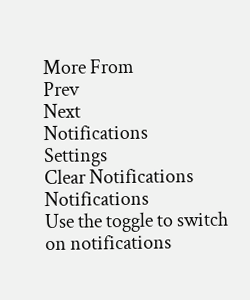More From
Prev
Next
Notifications
Settings
Clear Notifications
Notifications
Use the toggle to switch on notifications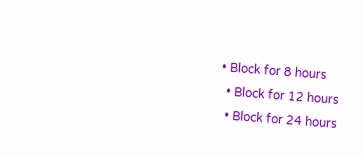• Block for 8 hours
  • Block for 12 hours
  • Block for 24 hours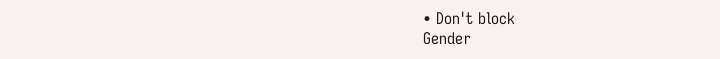• Don't block
Gender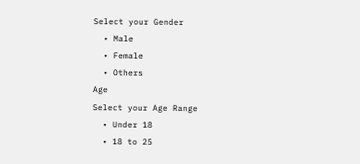Select your Gender
  • Male
  • Female
  • Others
Age
Select your Age Range
  • Under 18
  • 18 to 25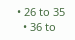• 26 to 35
  • 36 to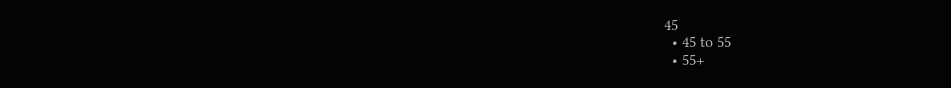45
  • 45 to 55
  • 55+